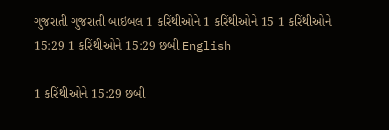ગુજરાતી ગુજરાતી બાઇબલ 1 કરિંથીઓને 1 કરિંથીઓને 15 1 કરિંથીઓને 15:29 1 કરિંથીઓને 15:29 છબી English

1 કરિંથીઓને 15:29 છબી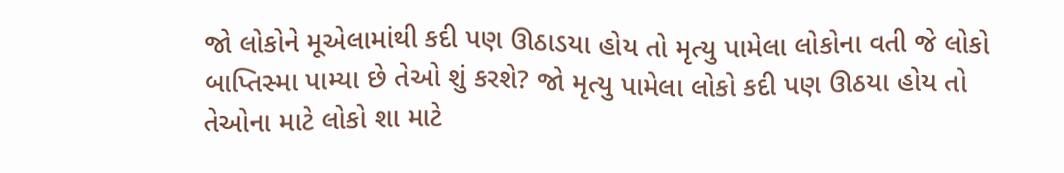જો લોકોને મૂએલામાંથી કદી પણ ઊઠાડયા હોય તો મૃત્યુ પામેલા લોકોના વતી જે લોકો બાપ્તિસ્મા પામ્યા છે તેઓ શું કરશે? જો મૃત્યુ પામેલા લોકો કદી પણ ઊઠયા હોય તો તેઓના માટે લોકો શા માટે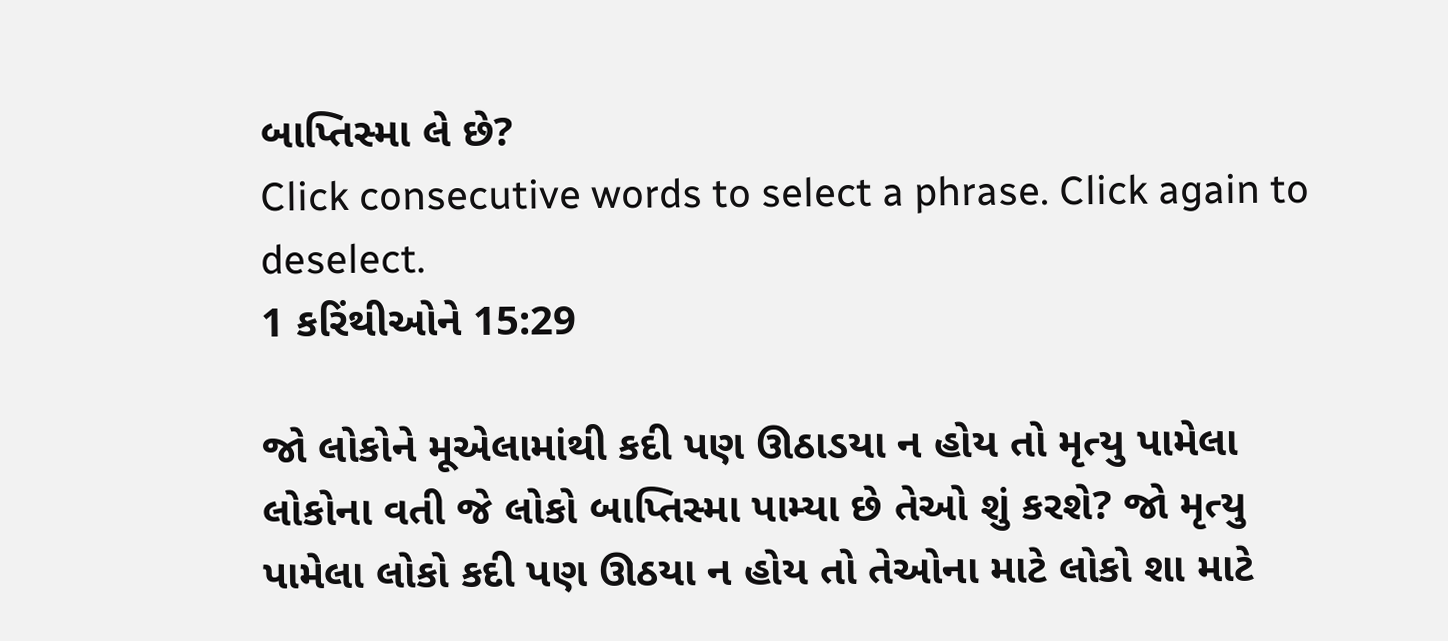બાપ્તિસ્મા લે છે?
Click consecutive words to select a phrase. Click again to deselect.
1 કરિંથીઓને 15:29

જો લોકોને મૂએલામાંથી કદી પણ ઊઠાડયા ન હોય તો મૃત્યુ પામેલા લોકોના વતી જે લોકો બાપ્તિસ્મા પામ્યા છે તેઓ શું કરશે? જો મૃત્યુ પામેલા લોકો કદી પણ ઊઠયા ન હોય તો તેઓના માટે લોકો શા માટે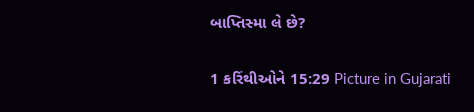બાપ્તિસ્મા લે છે?

1 કરિંથીઓને 15:29 Picture in Gujarati